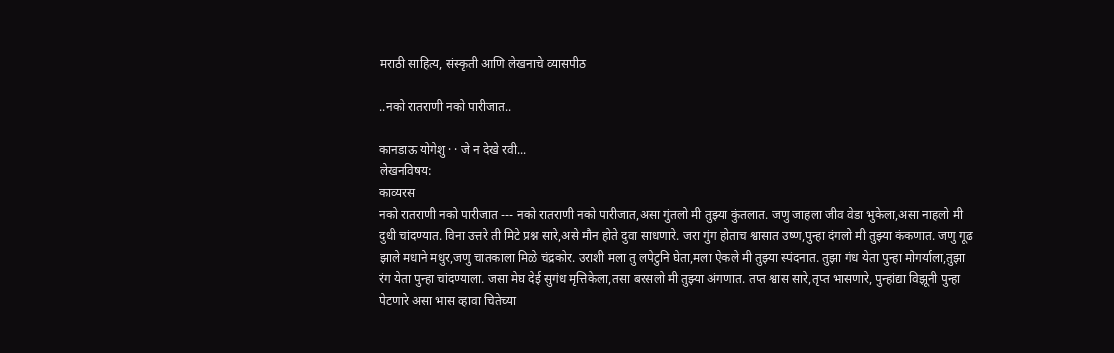मराठी साहित्य, संस्कृती आणि लेखनाचे व्यासपीठ

..नको रातराणी नको पारीजात..

कानडाऊ योगेशु · · जे न देखे रवी...
लेखनविषय:
काव्यरस
नको रातराणी नको पारीजात --- नको रातराणी नको पारीजात,असा गुंतलो मी तुझ्या कुंतलात. जणु जाहला जीव वेडा भुकेला,असा नाहलो मी दुधी चांदण्यात. विना उत्तरे ती मिटे प्रश्न सारे,असे मौन होते दुवा साधणारे. जरा गुंग होताच श्वासात उष्ण,पुन्हा दंगलो मी तुझ्या कंकणात. जणु गूढ झाले मधाने मधुर,जणु चातकाला मिळे चंद्रकोर. उराशी मला तु लपेटुनि घेता,मला ऐकले मी तुझ्या स्पंदनात. तुझा गंध येता पुन्हा मोगर्याला,तुझा रंग येता पुन्हा चांदण्याला. जसा मेघ देई सुगंध मृत्तिकेला,तसा बरसलो मी तुझ्या अंगणात. तप्त श्वास सारे,तृप्त भासणारे, पुन्हांद्या विझूनी पुन्हा पेटणारे असा भास व्हावा चितेच्या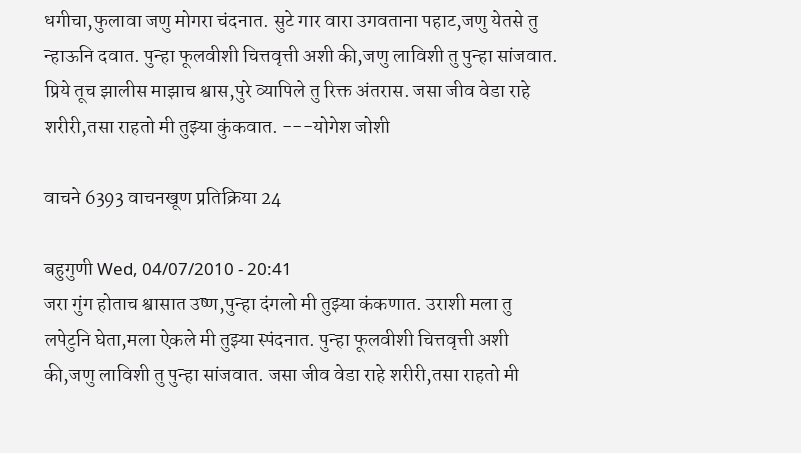धगीचा,फुलावा जणु मोगरा चंदनात. सुटे गार वारा उगवताना पहाट,जणु येतसे तु न्हाऊनि दवात. पुन्हा फूलवीशी चित्तवृत्ती अशी की,जणु लाविशी तु पुन्हा सांजवात. प्रिये तूच झालीस माझाच श्वास,पुरे व्यापिले तु रिक्त अंतरास. जसा जीव वेडा राहे शरीरी,तसा राहतो मी तुझ्या कुंकवात. ---योगेश जोशी

वाचने 6393 वाचनखूण प्रतिक्रिया 24

बहुगुणी Wed, 04/07/2010 - 20:41
जरा गुंग होताच श्वासात उष्ण,पुन्हा दंगलो मी तुझ्या कंकणात. उराशी मला तु लपेटुनि घेता,मला ऐकले मी तुझ्या स्पंदनात. पुन्हा फूलवीशी चित्तवृत्ती अशी की,जणु लाविशी तु पुन्हा सांजवात. जसा जीव वेडा राहे शरीरी,तसा राहतो मी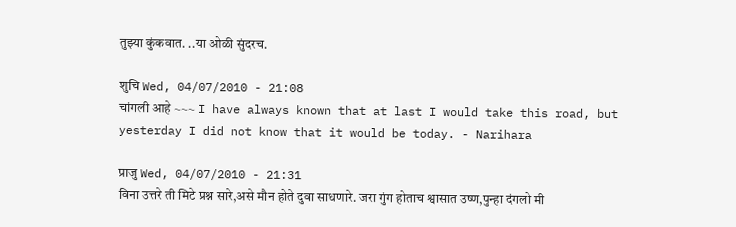तुझ्या कुंकवात. ..या ओळी सुंदरच.

शुचि Wed, 04/07/2010 - 21:08
चांगली आहे ~~~ I have always known that at last I would take this road, but yesterday I did not know that it would be today. - Narihara

प्राजु Wed, 04/07/2010 - 21:31
विना उत्तरे ती मिटे प्रश्न सारे,असे मौन होते दुवा साधणारे. जरा गुंग होताच श्वासात उष्ण,पुन्हा दंगलो मी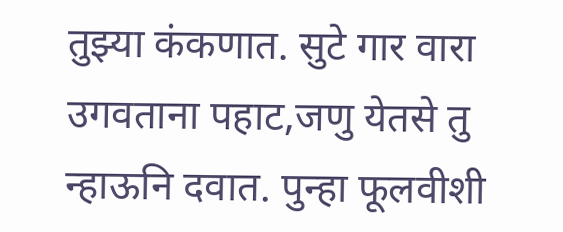तुझ्या कंकणात. सुटे गार वारा उगवताना पहाट,जणु येतसे तु न्हाऊनि दवात. पुन्हा फूलवीशी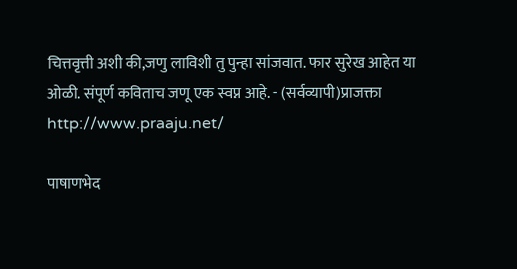चित्तवृत्ती अशी की,जणु लाविशी तु पुन्हा सांजवात. फार सुरेख आहेत या ओळी. संपूर्ण कविताच जणू एक स्वप्न आहे. - (सर्वव्यापी)प्राजक्ता http://www.praaju.net/

पाषाणभेद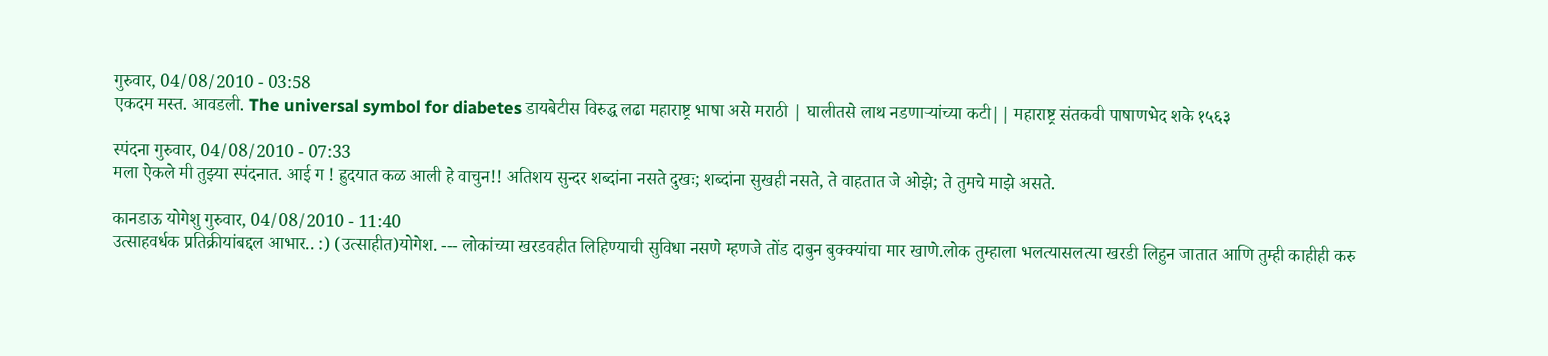गुरुवार, 04/08/2010 - 03:58
एकदम मस्त. आवडली. The universal symbol for diabetes डायबेटीस विरुद्ध लढा महाराष्ट्र भाषा असे मराठी | घालीतसे लाथ नडणार्‍यांच्या कटी|| महाराष्ट्र संतकवी पाषाणभेद शके १५६३

स्पंदना गुरुवार, 04/08/2010 - 07:33
मला ऐकले मी तुझ्या स्पंदनात. आई ग ! ह्रुदयात कळ आली हे वाचुन!! अतिशय सुन्दर शब्दांना नसते दुखः; शब्दांना सुखही नसते, ते वाहतात जे ओझे; ते तुमचे माझे असते.

कानडाऊ योगेशु गुरुवार, 04/08/2010 - 11:40
उत्साहवर्धक प्रतिक्रीयांबद्दल आभार.. :) (उत्साहीत)योगेश. --- लोकांच्या खरडवहीत लिहिण्याची सुविधा नसणे म्हणजे तोंड दाबुन बुक्क्यांचा मार खाणे.लोक तुम्हाला भलत्यासलत्या खरडी लिहुन जातात आणि तुम्ही काहीही करु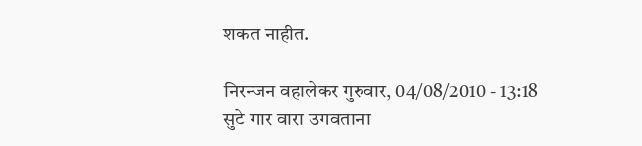शकत नाहीत.

निरन्जन वहालेकर गुरुवार, 04/08/2010 - 13:18
सुटे गार वारा उगवताना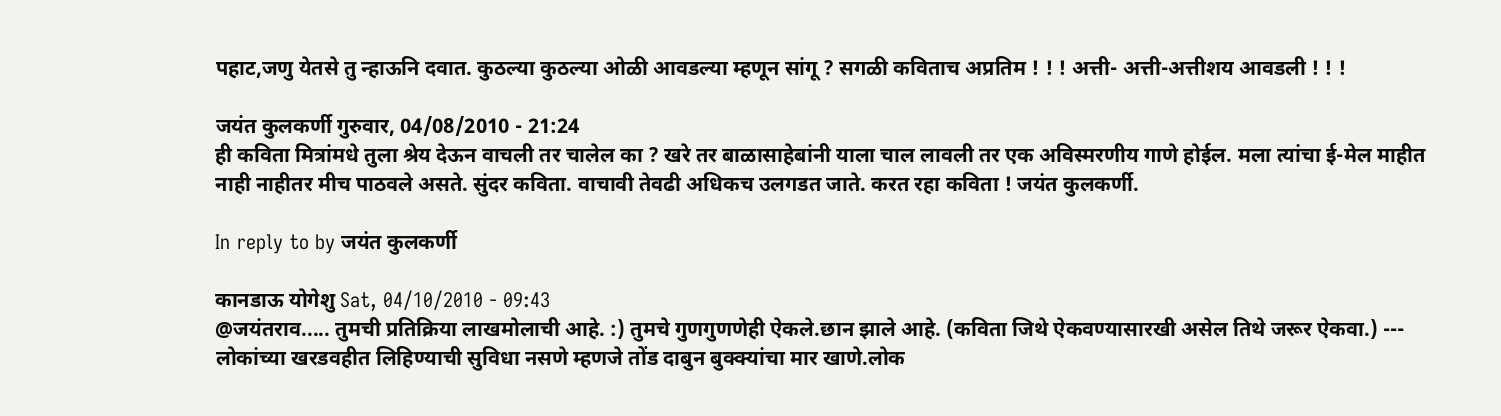पहाट,जणु येतसे तु न्हाऊनि दवात. कुठल्या कुठल्या ओळी आवडल्या म्हणून सांगू ? सगळी कविताच अप्रतिम ! ! ! अत्ती- अत्ती-अत्तीशय आवडली ! ! !

जयंत कुलकर्णी गुरुवार, 04/08/2010 - 21:24
ही कविता मित्रांमधे तुला श्रेय देऊन वाचली तर चालेल का ? खरे तर बाळासाहेबांनी याला चाल लावली तर एक अविस्मरणीय गाणे होईल. मला त्यांचा ई-मेल माहीत नाही नाहीतर मीच पाठवले असते. सुंदर कविता. वाचावी तेवढी अधिकच उलगडत जाते. करत रहा कविता ! जयंत कुलकर्णी.

In reply to by जयंत कुलकर्णी

कानडाऊ योगेशु Sat, 04/10/2010 - 09:43
@जयंतराव..... तुमची प्रतिक्रिया लाखमोलाची आहे. :) तुमचे गुणगुणणेही ऐकले.छान झाले आहे. (कविता जिथे ऐकवण्यासारखी असेल तिथे जरूर ऐकवा.) --- लोकांच्या खरडवहीत लिहिण्याची सुविधा नसणे म्हणजे तोंड दाबुन बुक्क्यांचा मार खाणे.लोक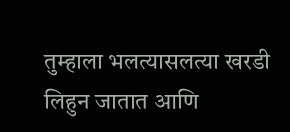तुम्हाला भलत्यासलत्या खरडी लिहुन जातात आणि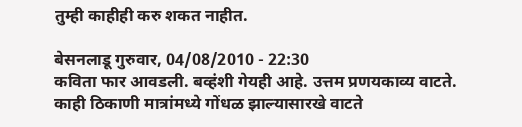तुम्ही काहीही करु शकत नाहीत.

बेसनलाडू गुरुवार, 04/08/2010 - 22:30
कविता फार आवडली. बव्हंशी गेयही आहे. उत्तम प्रणयकाव्य वाटते. काही ठिकाणी मात्रांमध्ये गोंधळ झाल्यासारखे वाटते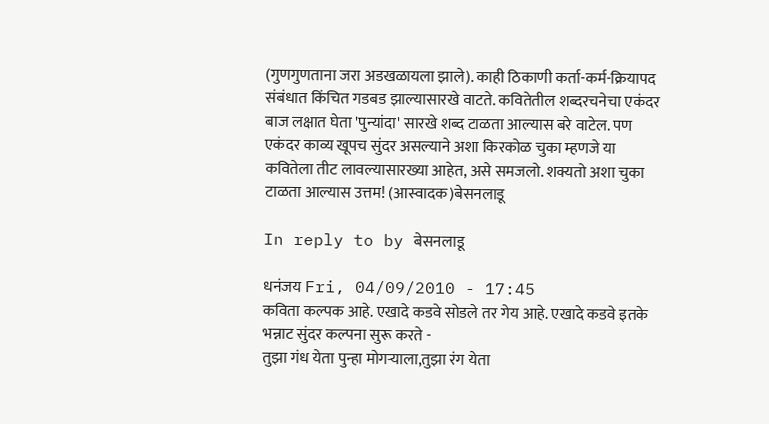(गुणगुणताना जरा अडखळायला झाले). काही ठिकाणी कर्ता-कर्म-क्रियापद संबंधात किंचित गडबड झाल्यासारखे वाटते. कवितेतील शब्दरचनेचा एकंदर बाज लक्षात घेता 'पुन्यांदा' सारखे शब्द टाळता आल्यास बरे वाटेल. पण एकंदर काव्य खूपच सुंदर असल्याने अशा किरकोळ चुका म्हणजे या कवितेला तीट लावल्यासारख्या आहेत, असे समजलो. शक्यतो अशा चुका टाळता आल्यास उत्तम! (आस्वादक)बेसनलाडू

In reply to by बेसनलाडू

धनंजय Fri, 04/09/2010 - 17:45
कविता कल्पक आहे. एखादे कडवे सोडले तर गेय आहे. एखादे कडवे इतके भन्नाट सुंदर कल्पना सुरू करते -
तुझा गंध येता पुन्हा मोगर्‍याला,तुझा रंग येता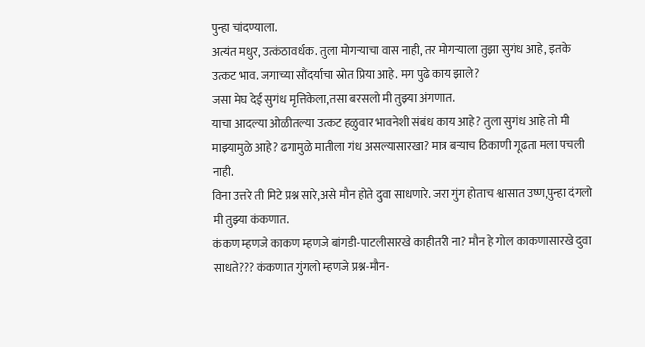पुन्हा चांदण्याला.
अत्यंत मधुर, उत्कंठावर्धक. तुला मोगर्‍याचा वास नाही, तर मोगर्‍याला तुझा सुगंध आहे, इतके उत्कट भाव. जगाच्या सौंदर्याचा स्रोत प्रिया आहे. मग पुढे काय झाले?
जसा मेघ देई सुगंध मृत्तिकेला,तसा बरसलो मी तुझ्या अंगणात.
याचा आदल्या ओळीतल्या उत्कट हळुवार भावनेशी संबंध काय आहे? तुला सुगंध आहे तो मी माझ्यामुळे आहे? ढगामुळे मातीला गंध असल्यासारखा? मात्र बर्‍याच ठिकाणी गूढता मला पचली नाही.
विना उत्तरे ती मिटे प्रश्न सारे,असे मौन होते दुवा साधणारे. जरा गुंग होताच श्वासात उष्ण,पुन्हा दंगलो मी तुझ्या कंकणात.
कंकण म्हणजे काकण म्हणजे बांगडी-पाटलीसारखे काहीतरी ना? मौन हे गोल काकणासारखे दुवा साधते??? कंकणात गुंगलो म्हणजे प्रश्न-मौन-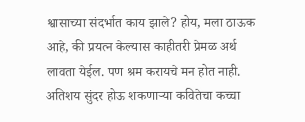श्वासाच्या संदर्भात काय झाले? होय, मला ठाऊक आहे, की प्रयत्न केल्यास काहीतरी प्रेमळ अर्थ लावता येईल. पण श्रम करायचे मन होत नाही. अतिशय सुंदर होऊ शकणार्‍या कवितेचा कच्चा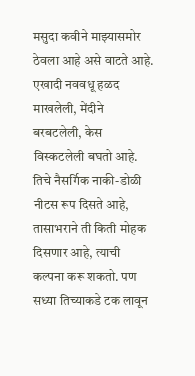मसुदा कवीने माझ्यासमोर ठेवला आहे असे वाटते आहे. एखादी नववधू हळद माखलेली, मेंदीने बरबटलेली, केस विस्कटलेली बघतो आहे. तिचे नैसर्गिक नाकी-डोळी नीटस रूप दिसते आहे, तासाभराने ती किती मोहक दिसणार आहे, त्याची कल्पना करू शकतो. पण सध्या तिच्याकडे टक लावून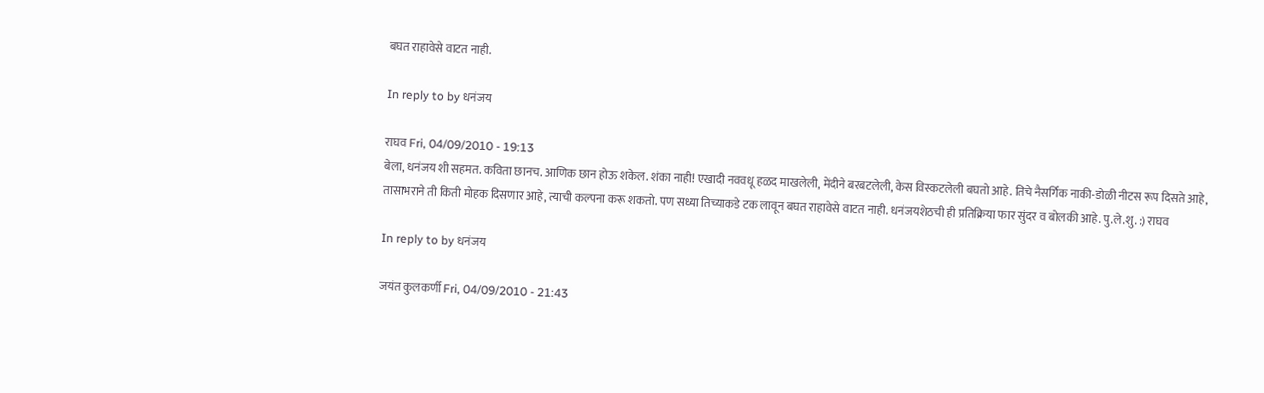बघत राहावेसे वाटत नाही.

In reply to by धनंजय

राघव Fri, 04/09/2010 - 19:13
बेला, धनंजय शी सहमत. कविता छानच. आणिक छान होऊ शकेल. शंका नाही! एखादी नववधू हळद माखलेली, मेंदीने बरबटलेली, केस विस्कटलेली बघतो आहे. तिचे नैसर्गिक नाकी-डोळी नीटस रूप दिसते आहे, तासाभराने ती किती मोहक दिसणार आहे, त्याची कल्पना करू शकतो. पण सध्या तिच्याकडे टक लावून बघत राहावेसे वाटत नाही. धनंजयशेठची ही प्रतिक्रिया फार सुंदर व बोलकी आहे. पु.ले.शु. :) राघव

In reply to by धनंजय

जयंत कुलकर्णी Fri, 04/09/2010 - 21:43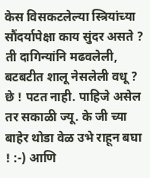केस विसकटलेल्या स्त्रियांच्या सौंदर्यापेक्षा काय सुंदर असते ? ती दागिन्यांनि मढवलेली, बटबटीत शालू नेसलेली वधू ? छे ! पटत नाही. पाहिजे असेल तर सकाळी ज्यू. के जी च्या बाहेर थोडा वेळ उभे राहून बघा ! :-) आणि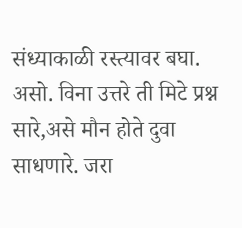संध्याकाळी रस्त्यावर बघा. असो. विना उत्तरे ती मिटे प्रश्न सारे,असे मौन होते दुवा साधणारे. जरा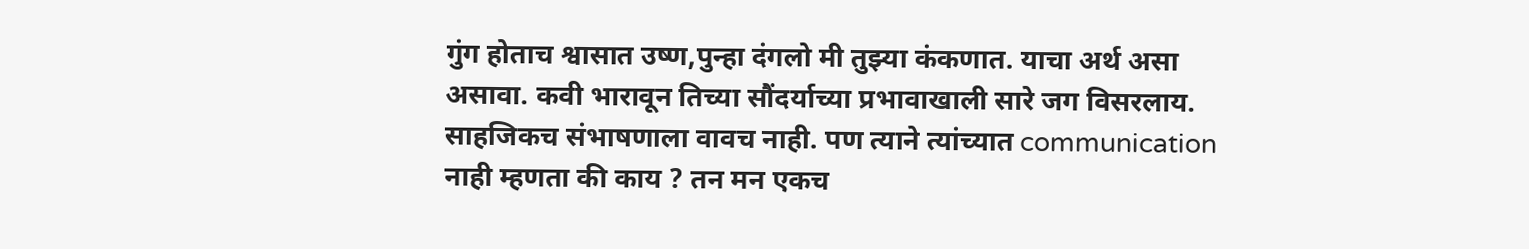गुंग होताच श्वासात उष्ण,पुन्हा दंगलो मी तुझ्या कंकणात. याचा अर्थ असा असावा. कवी भारावून तिच्या सौंदर्याच्या प्रभावाखाली सारे जग विसरलाय. साहजिकच संभाषणाला वावच नाही. पण त्याने त्यांच्यात communication नाही म्हणता की काय ? तन मन एकच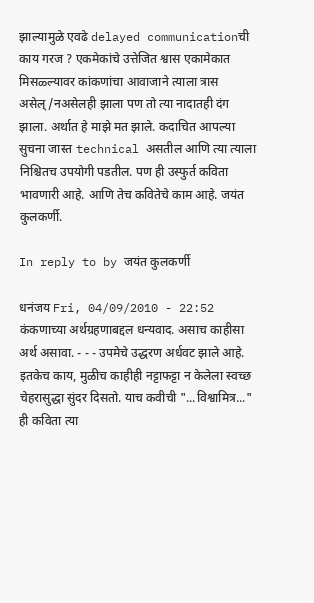झाल्यामुळे एवढे delayed communicationची काय गरज ? एकमेकांचे उत्तेजित श्वास एकामेकात मिसळ्ल्यावर कांकणांचा आवाजाने त्याला त्रास असेल्/नअसेलही झाला पण तो त्या नादातही दंग झाला. अर्थात हे माझे मत झाले. कदाचित आपल्या सुचना जास्त technical असतील आणि त्या त्याला निश्चितच उपयोगी पडतील. पण ही उस्फुर्त कविता भावणारी आहे. आणि तेच कवितेचे काम आहे. जयंत कुलकर्णी.

In reply to by जयंत कुलकर्णी

धनंजय Fri, 04/09/2010 - 22:52
कंकणाच्या अर्थग्रहणाबद्दल धन्यवाद. असाच काहीसा अर्थ असावा. - - - उपमेचे उद्धरण अर्धवट झाले आहे. इतकेच काय, मुळीच काहीही नट्टाफट्टा न केलेला स्वच्छ चेहरासुद्धा सुंदर दिसतो. याच कवीची "...विश्वामित्र..." ही कविता त्या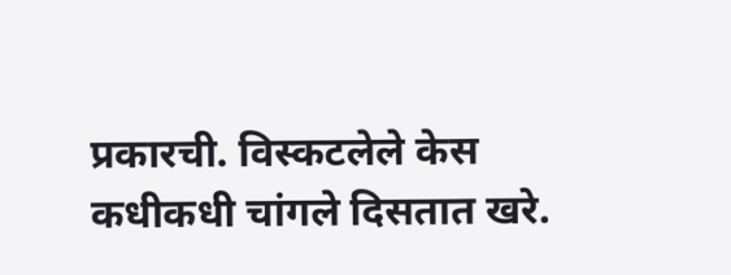प्रकारची. विस्कटलेले केस कधीकधी चांगले दिसतात खरे.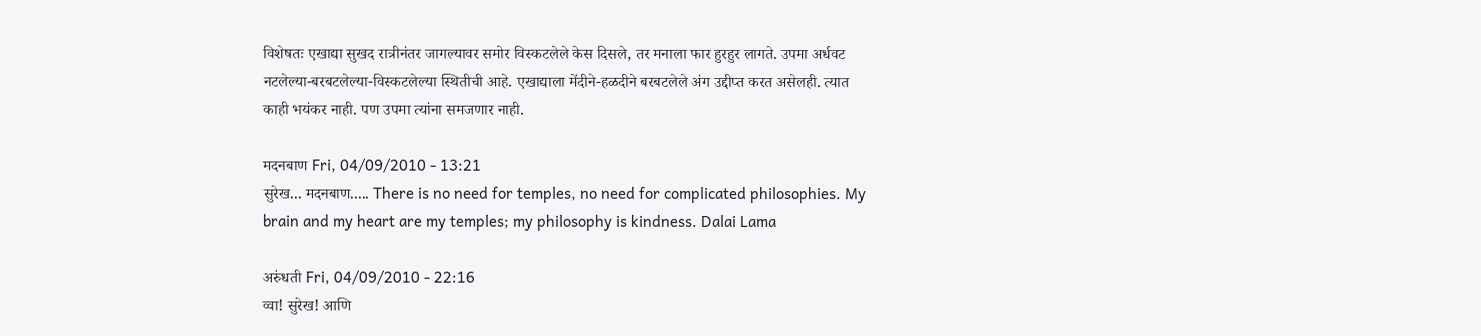विशेषतः एखाद्या सुखद रात्रीनंतर जागल्यावर समोर विस्कटलेले केस दिसले, तर मनाला फार हुरहुर लागते. उपमा अर्धवट नटलेल्या-बरबटलेल्या-विस्कटलेल्या स्थितीची आहे. एखाद्याला मेंदीने-हळदीने बरबटलेले अंग उद्दीप्त करत असेलही. त्यात काही भयंकर नाही. पण उपमा त्यांना समजणार नाही.

मदनबाण Fri, 04/09/2010 - 13:21
सुरेख... मदनबाण..... There is no need for temples, no need for complicated philosophies. My brain and my heart are my temples; my philosophy is kindness. Dalai Lama

अरुंधती Fri, 04/09/2010 - 22:16
व्वा! सुरेख! आणि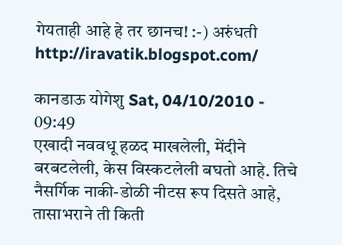गेयताही आहे हे तर छानच! :-) अरुंधती http://iravatik.blogspot.com/

कानडाऊ योगेशु Sat, 04/10/2010 - 09:49
एखादी नववधू हळद माखलेली, मेंदीने बरबटलेली, केस विस्कटलेली बघतो आहे. तिचे नैसर्गिक नाकी-डोळी नीटस रूप दिसते आहे, तासाभराने ती किती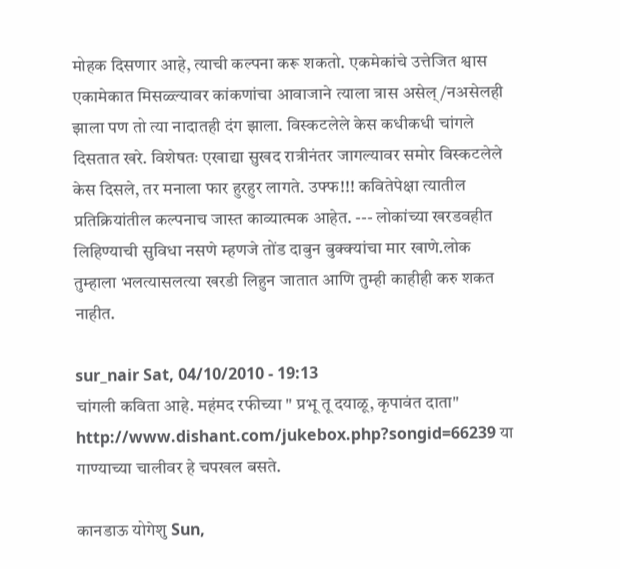मोहक दिसणार आहे, त्याची कल्पना करू शकतो. एकमेकांचे उत्तेजित श्वास एकामेकात मिसळ्ल्यावर कांकणांचा आवाजाने त्याला त्रास असेल्/नअसेलही झाला पण तो त्या नादातही दंग झाला. विस्कटलेले केस कधीकधी चांगले दिसतात खरे. विशेषतः एखाद्या सुखद रात्रीनंतर जागल्यावर समोर विस्कटलेले केस दिसले, तर मनाला फार हुरहुर लागते. उफ्फ!!! कवितेपेक्षा त्यातील प्रतिक्रियांतील कल्पनाच जास्त काव्यात्मक आहेत. --- लोकांच्या खरडवहीत लिहिण्याची सुविधा नसणे म्हणजे तोंड दाबुन बुक्क्यांचा मार खाणे.लोक तुम्हाला भलत्यासलत्या खरडी लिहुन जातात आणि तुम्ही काहीही करु शकत नाहीत.

sur_nair Sat, 04/10/2010 - 19:13
चांगली कविता आहे. महंमद रफीच्या " प्रभू तू दयाळू, कृपावंत दाता" http://www.dishant.com/jukebox.php?songid=66239 या गाण्याच्या चालीवर हे चपखल बसते.

कानडाऊ योगेशु Sun,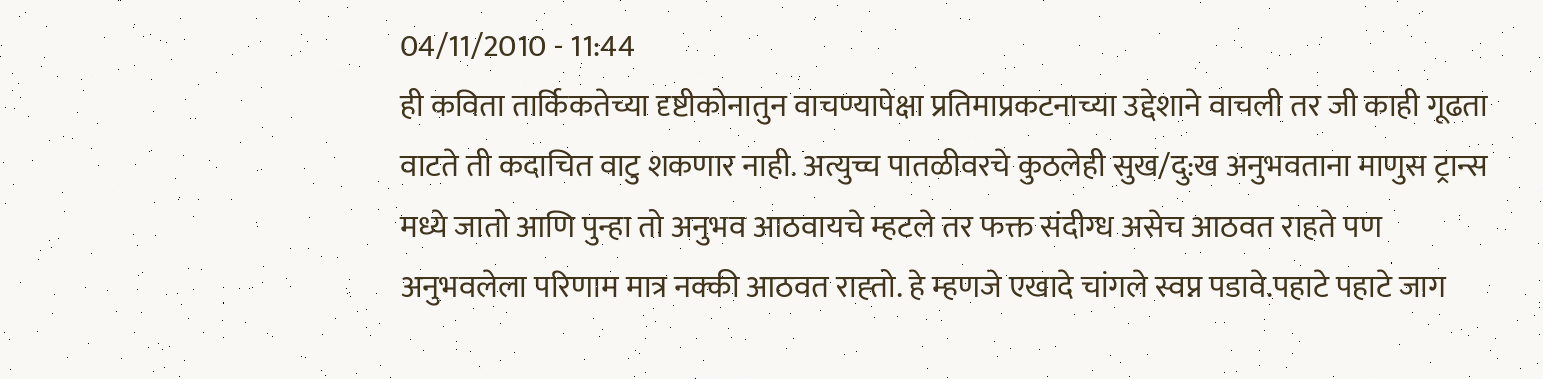04/11/2010 - 11:44
ही कविता तार्किकतेच्या दृष्टीकोनातुन वाचण्यापेक्षा प्रतिमाप्रकटनाच्या उद्देशाने वाचली तर जी काही गूढता वाटते ती कदाचित वाटु शकणार नाही. अत्युच्च पातळीवरचे कुठलेही सुख/दु:ख अनुभवताना माणुस ट्रान्स मध्ये जातो आणि पुन्हा तो अनुभव आठवायचे म्हटले तर फक्त संदीग्ध असेच आठवत राहते पण अनुभवलेला परिणाम मात्र नक्की आठवत राह्तो. हे म्हणजे एखादे चांगले स्वप्न पडावे.पहाटे पहाटे जाग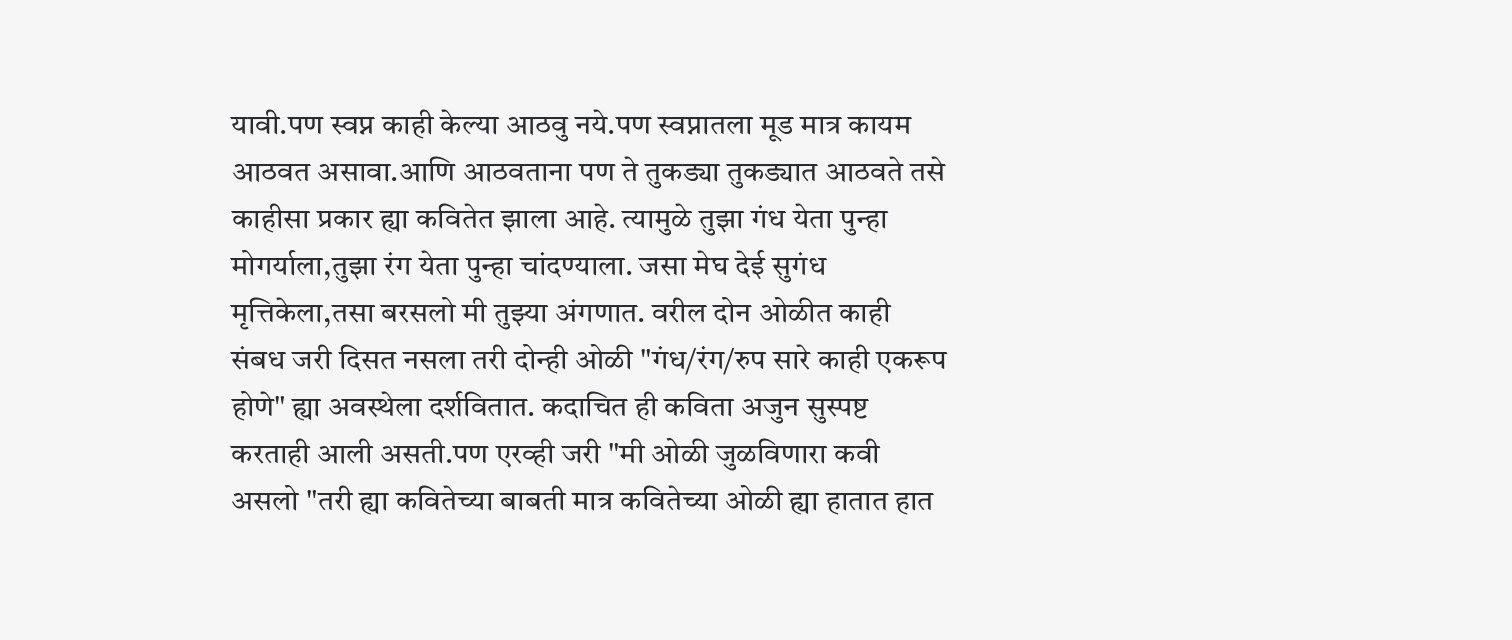यावी.पण स्वप्न काही केल्या आठवु नये.पण स्वप्नातला मूड मात्र कायम आठवत असावा.आणि आठवताना पण ते तुकड्या तुकड्यात आठवते तसे काहीसा प्रकार ह्या कवितेत झाला आहे. त्यामुळे तुझा गंध येता पुन्हा मोगर्याला,तुझा रंग येता पुन्हा चांदण्याला. जसा मेघ देई सुगंध मृत्तिकेला,तसा बरसलो मी तुझ्या अंगणात. वरील दोन ओळीत काही संबध जरी दिसत नसला तरी दोन्ही ओळी "गंध/रंग/रुप सारे काही एकरूप होणे" ह्या अवस्थेला दर्शवितात. कदाचित ही कविता अजुन सुस्पष्ट करताही आली असती.पण एरव्ही जरी "मी ओळी जुळविणारा कवी असलो "तरी ह्या कवितेच्या बाबती मात्र कवितेच्या ओळी ह्या हातात हात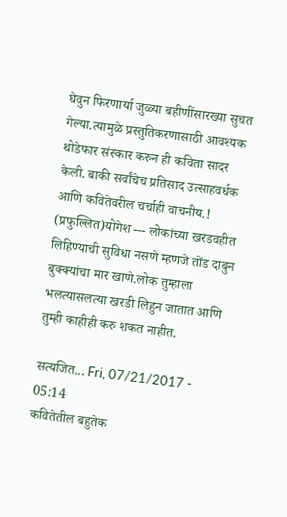घेवुन फिरणार्या जुळ्या बहीणींसारख्या सुचत गेल्या.त्यामुळे प्रस्तुतिकरणासाठी आवश्यक थोडेफार संस्कार करुन ही कविता सादर केली. बाकी सर्वांचेच प्रतिसाद उत्साहवर्धक आणि कवितेवरील चर्चाही वाचनीय.! (प्रफुल्लित)योगेश --- लोकांच्या खरडवहीत लिहिण्याची सुविधा नसणे म्हणजे तोंड दाबुन बुक्क्यांचा मार खाणे.लोक तुम्हाला भलत्यासलत्या खरडी लिहुन जातात आणि तुम्ही काहीही करु शकत नाहीत.

सत्यजित... Fri, 07/21/2017 - 05:14
कवितेतील बहुतेक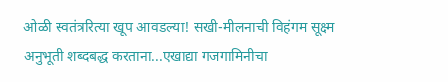ओळी स्वतंत्ररित्या खूप आवडल्या! सखी-मीलनाची विहंगम सूक्ष्म अनुभूती शब्दबद्ध करताना...एखाद्या गजगामिनीचा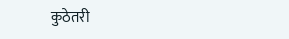कुठेतरी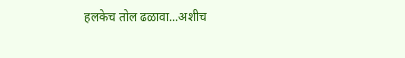हलकेच तोल ढळावा...अशीच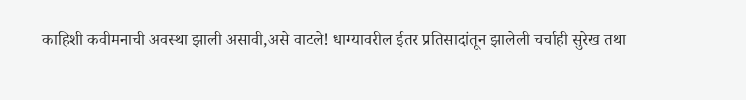काहिशी कवीमनाची अवस्था झाली असावी,असे वाटले! धाग्यावरील ईतर प्रतिसादांतून झालेली चर्चाही सुरेख तथा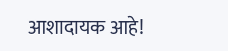आशादायक आहे!